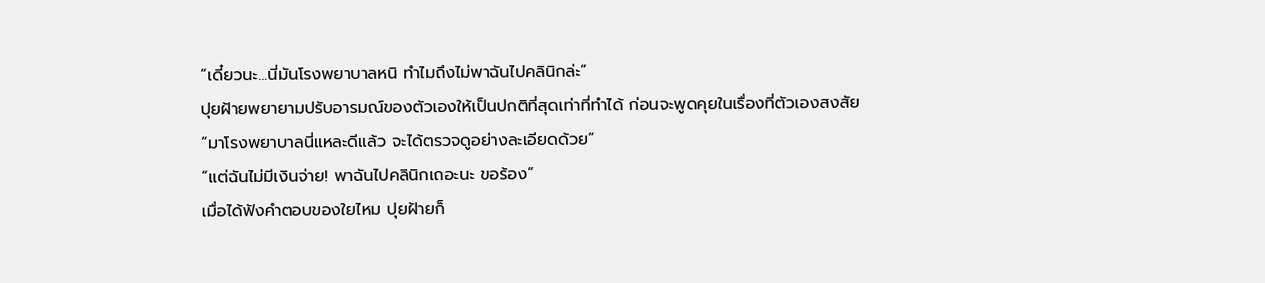“เดี๋ยวนะ...นี่มันโรงพยาบาลหนิ ทำไมถึงไม่พาฉันไปคลินิกล่ะ”
ปุยฝ้ายพยายามปรับอารมณ์ของตัวเองให้เป็นปกติที่สุดเท่าที่ทำได้ ก่อนจะพูดคุยในเรื่องที่ตัวเองสงสัย
“มาโรงพยาบาลนี่แหละดีแล้ว จะได้ตรวจดูอย่างละเอียดด้วย”
“แต่ฉันไม่มีเงินจ่าย! พาฉันไปคลินิกเถอะนะ ขอร้อง”
เมื่อได้ฟังคำตอบของใยไหม ปุยฝ้ายก็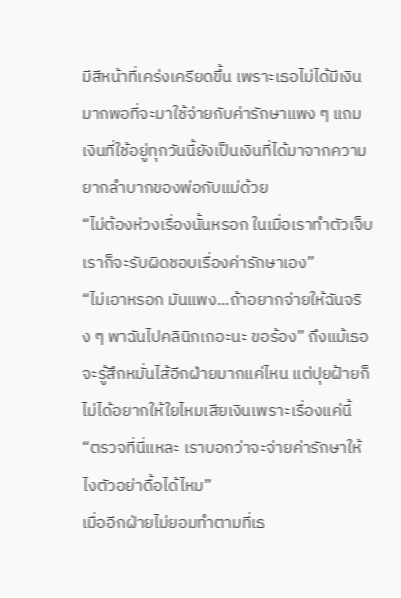มีสีหน้าที่เคร่งเครียดขึ้น เพราะเธอไม่ได้มีเงินมากพอที่จะมาใช้จ่ายกับค่ารักษาแพง ๆ แถมเงินที่ใช้อยู่ทุกวันนี้ยังเป็นเงินที่ได้มาจากความยากลำบากของพ่อกับแม่ด้วย
“ไม่ต้องห่วงเรื่องนั้นหรอก ในเมื่อเราทำตัวเจ็บเราก็จะรับผิดชอบเรื่องค่ารักษาเอง”
“ไม่เอาหรอก มันแพง...ถ้าอยากจ่ายให้ฉันจริง ๆ พาฉันไปคลินิกเถอะนะ ขอร้อง” ถึงแม้เธอจะรู้สึกหมั่นไส้อีกฝ่ายมากแค่ไหน แต่ปุยฝ้ายก็ไม่ได้อยากให้ใยไหมเสียเงินเพราะเรื่องแค่นี้
“ตรวจที่นี่แหละ เราบอกว่าจะจ่ายค่ารักษาให้ไงตัวอย่าดื้อได้ไหม”
เมื่ออีกฝ่ายไม่ยอมทำตามที่เธ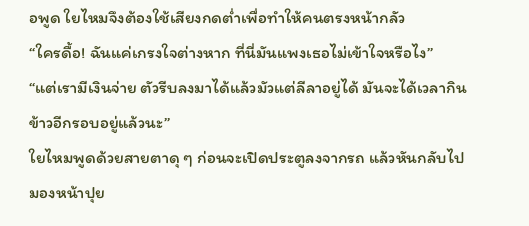อพูด ใยไหมจึงต้องใช้เสียงกดต่ำเพื่อทำให้คนตรงหน้ากลัว
“ใครดื้อ! ฉันแค่เกรงใจต่างหาก ที่นี่มันแพงเธอไม่เข้าใจหรือไง”
“แต่เรามีเงินจ่าย ตัวรีบลงมาได้แล้วมัวแต่ลีลาอยู่ได้ มันจะได้เวลากินข้าวอีกรอบอยู่แล้วนะ”
ใยไหมพูดด้วยสายตาดุ ๆ ก่อนจะเปิดประตูลงจากรถ แล้วหันกลับไปมองหน้าปุย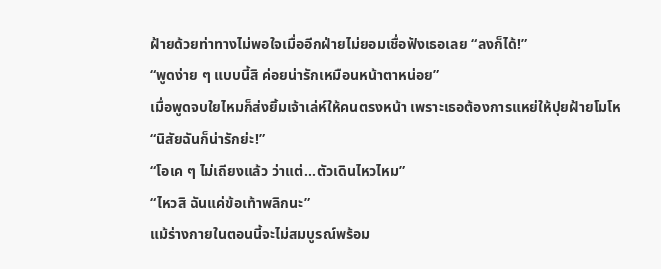ฝ้ายด้วยท่าทางไม่พอใจเมื่ออีกฝ่ายไม่ยอมเชื่อฟังเธอเลย “ลงก็ได้!”
“พูดง่าย ๆ แบบนี้สิ ค่อยน่ารักเหมือนหน้าตาหน่อย”
เมื่อพูดจบใยไหมก็ส่งยิ้มเจ้าเล่ห์ให้คนตรงหน้า เพราะเธอต้องการแหย่ให้ปุยฝ้ายโมโห
“นิสัยฉันก็น่ารักย่ะ!”
“โอเค ๆ ไม่เถียงแล้ว ว่าแต่...ตัวเดินไหวไหม”
“ไหวสิ ฉันแค่ข้อเท้าพลิกนะ”
แม้ร่างกายในตอนนี้จะไม่สมบูรณ์พร้อม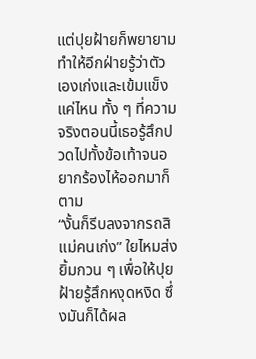แต่ปุยฝ้ายก็พยายามทำให้อีกฝ่ายรู้ว่าตัวเองเก่งและเข้มแข็งแค่ไหน ทั้ง ๆ ที่ความจริงตอนนี้เธอรู้สึกปวดไปทั้งข้อเท้าจนอยากร้องไห้ออกมาก็ตาม
“งั้นก็รีบลงจากรถสิ แม่คนเก่ง” ใยไหมส่งยิ้มกวน ๆ เพื่อให้ปุยฝ้ายรู้สึกหงุดหงิด ซึ่งมันก็ได้ผล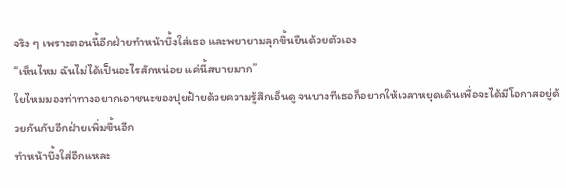จริง ๆ เพราะตอนนี้อีกฝ่ายทำหน้าบึ้งใส่เธอ และพยายามลุกขึ้นยืนด้วยตัวเอง
“เห็นไหม ฉันไม่ได้เป็นอะไรสักหน่อย แค่นี้สบายมาก”
ใยไหมมองท่าทางอยากเอาชนะของปุยฝ้ายด้วยความรู้สึกเอ็นดู จนบางทีเธอก็อยากให้เวลาหยุดเดินเพื่อจะได้มีโอกาสอยู่ด้วยกันกับอีกฝ่ายเพิ่มขึ้นอีก
ทำหน้าบึ้งใส่อีกแหละ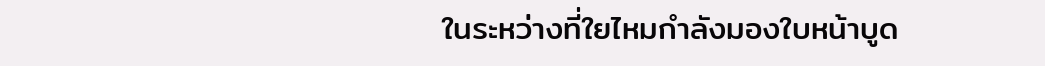ในระหว่างที่ใยไหมกำลังมองใบหน้าบูด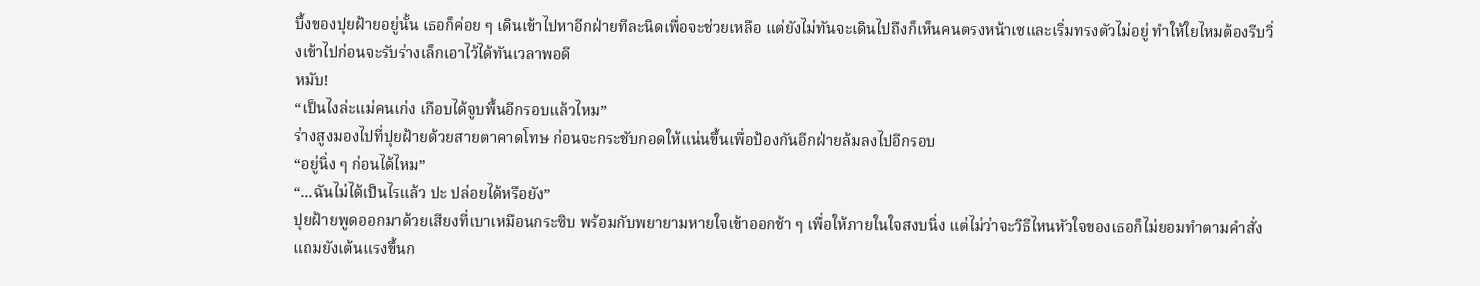บึ้งของปุยฝ้ายอยู่นั้น เธอก็ค่อย ๆ เดินเข้าไปหาอีกฝ่ายทีละนิดเพื่อจะช่วยเหลือ แต่ยังไม่ทันจะเดินไปถึงก็เห็นคนตรงหน้าเซและเริ่มทรงตัวไม่อยู่ ทำให้ใยไหมต้องรีบวิ่งเข้าไปก่อนจะรับร่างเล็กเอาไว้ได้ทันเวลาพอดี
หมับ!
“เป็นไงล่ะแม่คนเก่ง เกือบได้จูบพื้นอีกรอบแล้วไหม”
ร่างสูงมองไปที่ปุยฝ้ายด้วยสายตาคาดโทษ ก่อนจะกระชับกอดให้แน่นขึ้นเพื่อป้องกันอีกฝ่ายล้มลงไปอีกรอบ
“อยู่นิ่ง ๆ ก่อนได้ไหม”
“...ฉันไม่ได้เป็นไรแล้ว ปะ ปล่อยได้หรือยัง”
ปุยฝ้ายพูดออกมาด้วยเสียงที่เบาเหมือนกระซิบ พร้อมกับพยายามหายใจเข้าออกช้า ๆ เพื่อให้ภายในใจสงบนิ่ง แต่ไม่ว่าจะวิธีไหนหัวใจของเธอก็ไม่ยอมทำตามคำสั่ง แถมยังเต้นแรงขึ้นก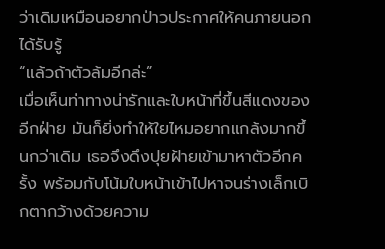ว่าเดิมเหมือนอยากป่าวประกาศให้คนภายนอกได้รับรู้
“แล้วถ้าตัวล้มอีกล่ะ”
เมื่อเห็นท่าทางน่ารักและใบหน้าที่ขึ้นสีแดงของอีกฝ่าย มันก็ยิ่งทำให้ใยไหมอยากแกล้งมากขึ้นกว่าเดิม เธอจึงดึงปุยฝ้ายเข้ามาหาตัวอีกครั้ง พร้อมกับโน้มใบหน้าเข้าไปหาจนร่างเล็กเบิกตากว้างด้วยความ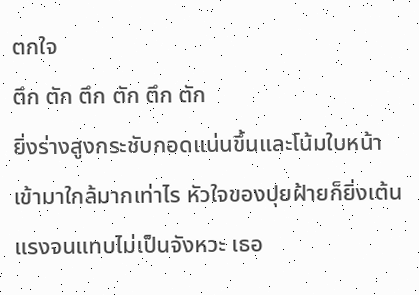ตกใจ
ตึก ตัก ตึก ตัก ตึก ตัก
ยิ่งร่างสูงกระชับกอดแน่นขึ้นและโน้มใบหน้าเข้ามาใกล้มากเท่าไร หัวใจของปุยฝ้ายก็ยิ่งเต้นแรงจนแทบไม่เป็นจังหวะ เธอ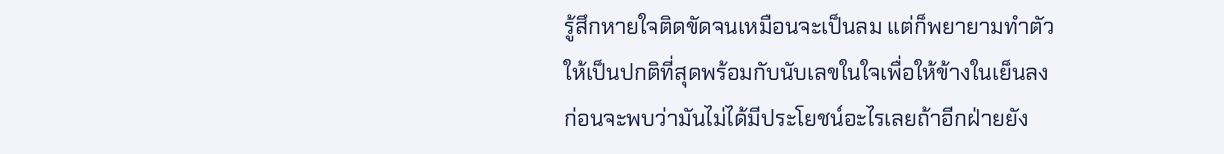รู้สึกหายใจติดขัดจนเหมือนจะเป็นลม แต่ก็พยายามทำตัวให้เป็นปกติที่สุดพร้อมกับนับเลขในใจเพื่อให้ข้างในเย็นลง ก่อนจะพบว่ามันไม่ได้มีประโยชน์อะไรเลยถ้าอีกฝ่ายยัง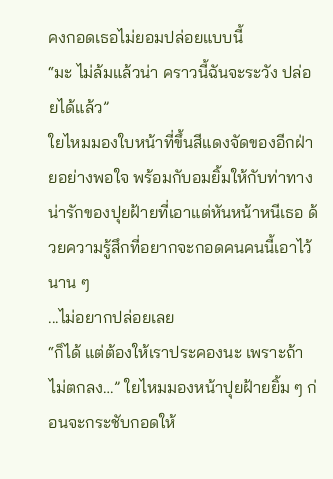คงกอดเธอไม่ยอมปล่อยแบบนี้
“มะ ไม่ล้มแล้วน่า คราวนี้ฉันจะระวัง ปล่อยได้แล้ว”
ใยไหมมองใบหน้าที่ขึ้นสีแดงจัดของอีกฝ่ายอย่างพอใจ พร้อมกับอมยิ้มให้กับท่าทางน่ารักของปุยฝ้ายที่เอาแต่หันหน้าหนีเธอ ด้วยความรู้สึกที่อยากจะกอดคนคนนี้เอาไว้นาน ๆ
...ไม่อยากปล่อยเลย
“ก็ได้ แต่ต้องให้เราประคองนะ เพราะถ้าไม่ตกลง…” ใยไหมมองหน้าปุยฝ้ายยิ้ม ๆ ก่อนจะกระชับกอดให้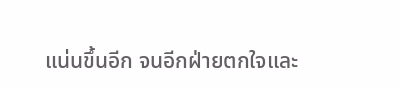แน่นขึ้นอีก จนอีกฝ่ายตกใจและ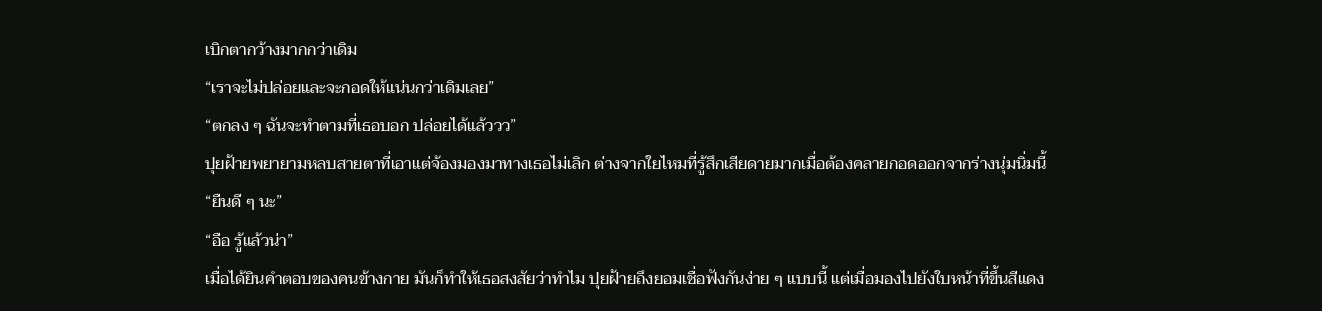เบิกตากว้างมากกว่าเดิม
“เราจะไม่ปล่อยและจะกอดให้แน่นกว่าเดิมเลย”
“ตกลง ๆ ฉันจะทำตามที่เธอบอก ปล่อยได้แล้ววว”
ปุยฝ้ายพยายามหลบสายตาที่เอาแต่จ้องมองมาทางเธอไม่เลิก ต่างจากใยไหมที่รู้สึกเสียดายมากเมื่อต้องคลายกอดออกจากร่างนุ่มนิ่มนี้
“ยืนดี ๆ นะ”
“อือ รู้แล้วน่า”
เมื่อได้ยินคำตอบของคนข้างกาย มันก็ทำให้เธอสงสัยว่าทำไม ปุยฝ้ายถึงยอมเชื่อฟังกันง่าย ๆ แบบนี้ แต่เมื่อมองไปยังใบหน้าที่ขึ้นสีแดง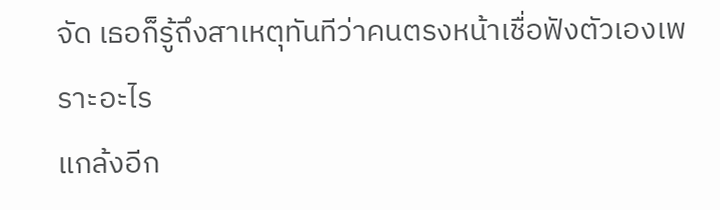จัด เธอก็รู้ถึงสาเหตุทันทีว่าคนตรงหน้าเชื่อฟังตัวเองเพราะอะไร
แกล้งอีก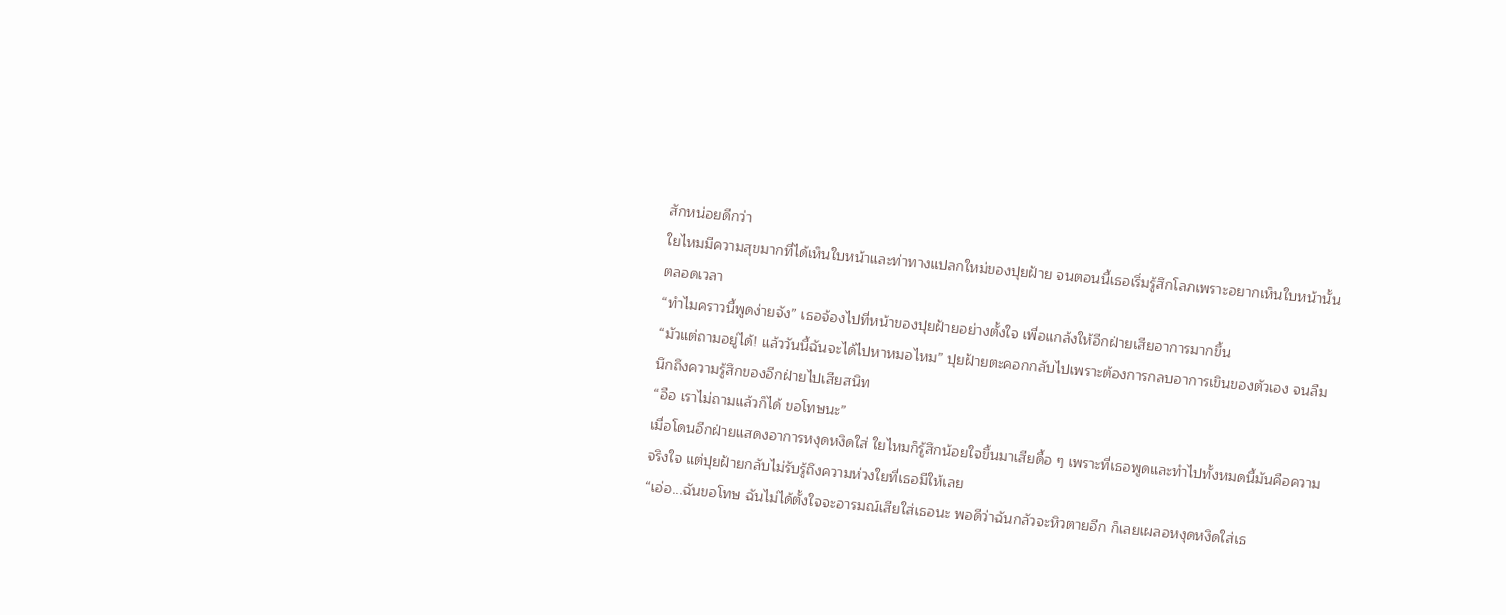สักหน่อยดีกว่า
ใยไหมมีความสุขมากที่ได้เห็นใบหน้าและท่าทางแปลกใหม่ของปุยฝ้าย จนตอนนี้เธอเริ่มรู้สึกโลภเพราะอยากเห็นใบหน้านั้นตลอดเวลา
“ทำไมคราวนี้พูดง่ายจัง” เธอจ้องไปที่หน้าของปุยฝ้ายอย่างตั้งใจ เพื่อแกล้งให้อีกฝ่ายเสียอาการมากขึ้น
“มัวแต่ถามอยู่ได้! แล้ววันนี้ฉันจะได้ไปหาหมอไหม” ปุยฝ้ายตะคอกกลับไปเพราะต้องการกลบอาการเขินของตัวเอง จนลืมนึกถึงความรู้สึกของอีกฝ่ายไปเสียสนิท
“อือ เราไม่ถามแล้วก็ได้ ขอโทษนะ”
เมื่อโดนอีกฝ่ายแสดงอาการหงุดหงิดใส่ ใยไหมก็รู้สึกน้อยใจขึ้นมาเสียดื้อ ๆ เพราะที่เธอพูดและทำไปทั้งหมดนี้มันคือความจริงใจ แต่ปุยฝ้ายกลับไม่รับรู้ถึงความห่วงใยที่เธอมีให้เลย
“เอ่อ...ฉันขอโทษ ฉันไม่ได้ตั้งใจจะอารมณ์เสียใส่เธอนะ พอดีว่าฉันกลัวจะหิวตายอีก ก็เลยเผลอหงุดหงิดใส่เธ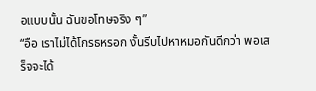อแบบนั้น ฉันขอโทษจริง ๆ”
“อือ เราไม่ได้โกรธหรอก งั้นรีบไปหาหมอกันดีกว่า พอเสร็จจะได้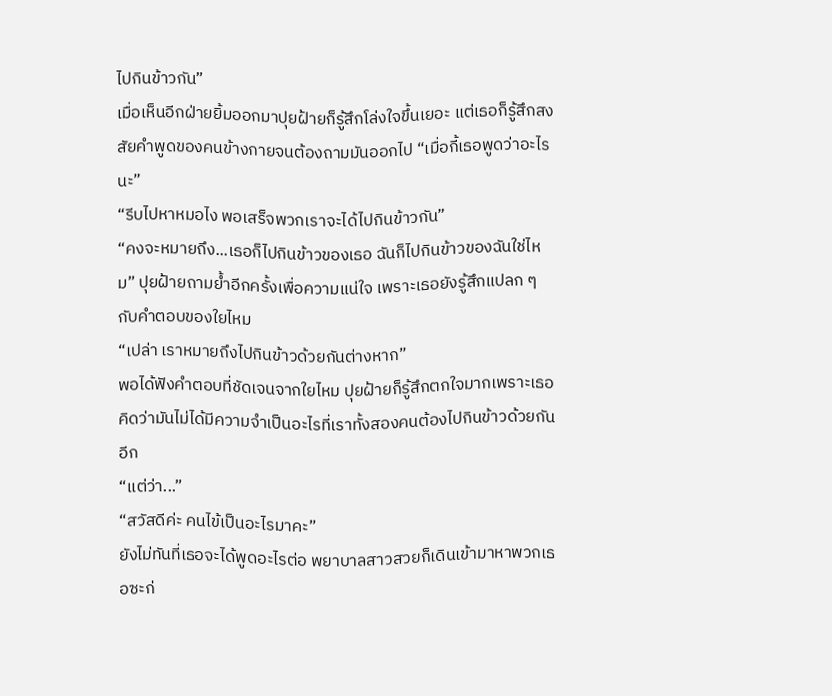ไปกินข้าวกัน”
เมื่อเห็นอีกฝ่ายยิ้มออกมาปุยฝ้ายก็รู้สึกโล่งใจขึ้นเยอะ แต่เธอก็รู้สึกสงสัยคำพูดของคนข้างกายจนต้องถามมันออกไป “เมื่อกี้เธอพูดว่าอะไรนะ”
“รีบไปหาหมอไง พอเสร็จพวกเราจะได้ไปกินข้าวกัน”
“คงจะหมายถึง...เธอก็ไปกินข้าวของเธอ ฉันก็ไปกินข้าวของฉันใช่ไหม” ปุยฝ้ายถามย้ำอีกครั้งเพื่อความแน่ใจ เพราะเธอยังรู้สึกแปลก ๆ กับคำตอบของใยไหม
“เปล่า เราหมายถึงไปกินข้าวด้วยกันต่างหาก”
พอได้ฟังคำตอบที่ชัดเจนจากใยไหม ปุยฝ้ายก็รู้สึกตกใจมากเพราะเธอคิดว่ามันไม่ได้มีความจำเป็นอะไรที่เราทั้งสองคนต้องไปกินข้าวด้วยกันอีก
“แต่ว่า...”
“สวัสดีค่ะ คนไข้เป็นอะไรมาคะ”
ยังไม่ทันที่เธอจะได้พูดอะไรต่อ พยาบาลสาวสวยก็เดินเข้ามาหาพวกเธอซะก่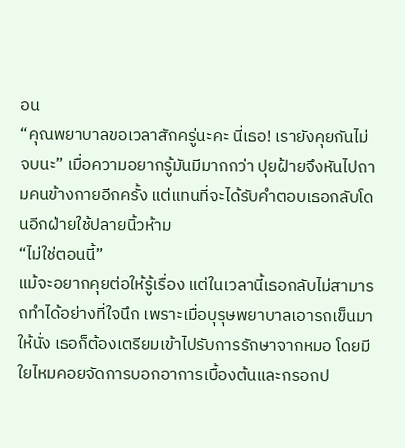อน
“คุณพยาบาลขอเวลาสักครู่นะคะ นี่เธอ! เรายังคุยกันไม่จบนะ” เมื่อความอยากรู้มันมีมากกว่า ปุยฝ้ายจึงหันไปถามคนข้างกายอีกครั้ง แต่แทนที่จะได้รับคำตอบเธอกลับโดนอีกฝ่ายใช้ปลายนิ้วห้าม
“ไม่ใช่ตอนนี้”
แม้จะอยากคุยต่อให้รู้เรื่อง แต่ในเวลานี้เธอกลับไม่สามารถทำได้อย่างที่ใจนึก เพราะเมื่อบุรุษพยาบาลเอารถเข็นมาให้นั่ง เธอก็ต้องเตรียมเข้าไปรับการรักษาจากหมอ โดยมีใยไหมคอยจัดการบอกอาการเบื้องต้นและกรอกป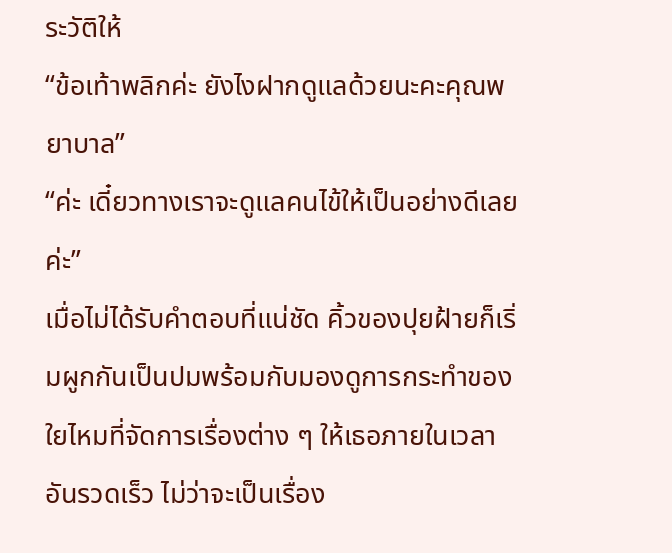ระวัติให้
“ข้อเท้าพลิกค่ะ ยังไงฝากดูแลด้วยนะคะคุณพยาบาล”
“ค่ะ เดี๋ยวทางเราจะดูแลคนไข้ให้เป็นอย่างดีเลยค่ะ”
เมื่อไม่ได้รับคำตอบที่แน่ชัด คิ้วของปุยฝ้ายก็เริ่มผูกกันเป็นปมพร้อมกับมองดูการกระทำของใยไหมที่จัดการเรื่องต่าง ๆ ให้เธอภายในเวลาอันรวดเร็ว ไม่ว่าจะเป็นเรื่อง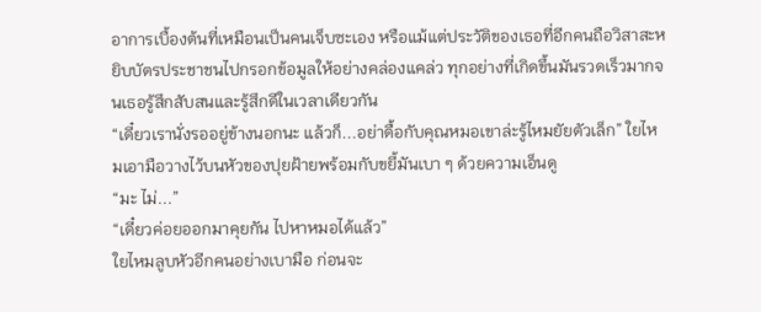อาการเบื้องต้นที่เหมือนเป็นคนเจ็บซะเอง หรือแม้แต่ประวัติของเธอที่อีกคนถือวิสาสะหยิบบัตรประชาชนไปกรอกข้อมูลให้อย่างคล่องแคล่ว ทุกอย่างที่เกิดขึ้นมันรวดเร็วมากจนเธอรู้สึกสับสนและรู้สึกดีในเวลาเดียวกัน
“เดี๋ยวเรานั่งรออยู่ข้างนอกนะ แล้วก็...อย่าดื้อกับคุณหมอเขาล่ะรู้ไหมยัยตัวเล็ก” ใยไหมเอามือวางไว้บนหัวของปุยฝ้ายพร้อมกับขยี้มันเบา ๆ ด้วยความเอ็นดู
“มะ ไม่...”
“เดี๋ยวค่อยออกมาคุยกัน ไปหาหมอได้แล้ว”
ใยไหมลูบหัวอีกคนอย่างเบามือ ก่อนจะ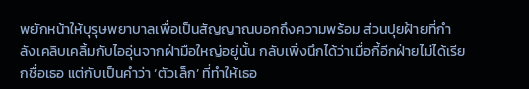พยักหน้าให้บุรุษพยาบาลเพื่อเป็นสัญญาณบอกถึงความพร้อม ส่วนปุยฝ้ายที่กำลังเคลิบเคลิ้มกับไออุ่นจากฝ่ามือใหญ่อยู่นั้น กลับเพิ่งนึกได้ว่าเมื่อกี้อีกฝ่ายไม่ได้เรียกชื่อเธอ แต่กับเป็นคำว่า ‘ตัวเล็ก’ ที่ทำให้เธอ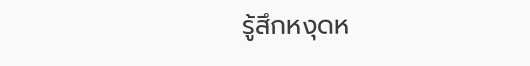รู้สึกหงุดห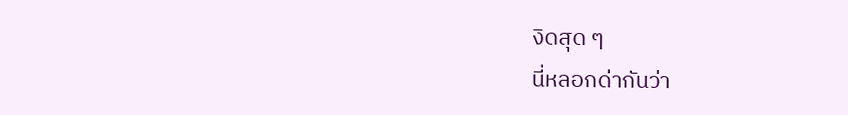งิดสุด ๆ
นี่หลอกด่ากันว่า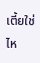เตี้ยใช่ไห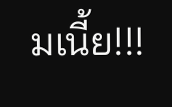มเนี้ย!!!